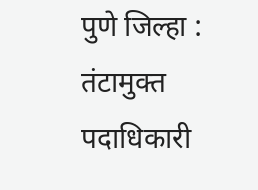पुणे जिल्हा : तंटामुक्त पदाधिकारी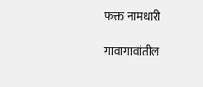फक्त नामधारी

गावागावांतील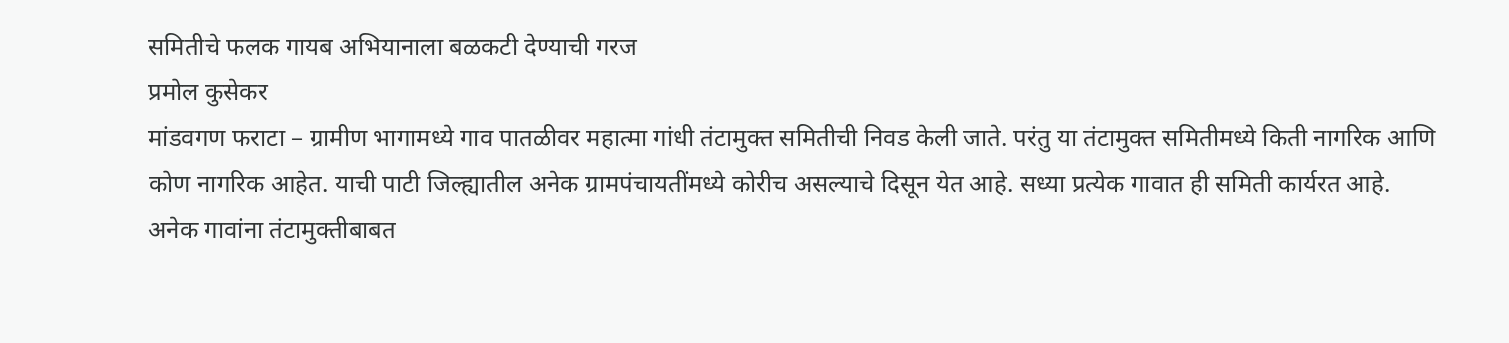समितीचे फलक गायब अभियानाला बळकटी देण्याची गरज
प्रमोल कुसेकर
मांडवगण फराटा – ग्रामीण भागामध्ये गाव पातळीवर महात्मा गांधी तंटामुक्त समितीची निवड केली जाते. परंतु या तंटामुक्त समितीमध्ये किती नागरिक आणि कोण नागरिक आहेत. याची पाटी जिल्ह्यातील अनेक ग्रामपंचायतींमध्ये कोरीच असल्याचे दिसून येत आहे. सध्या प्रत्येक गावात ही समिती कार्यरत आहे.
अनेक गावांना तंटामुक्तीबाबत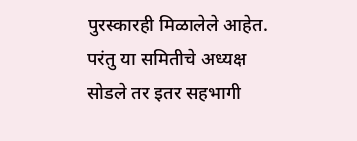पुरस्कारही मिळालेले आहेत. परंतु या समितीचे अध्यक्ष सोडले तर इतर सहभागी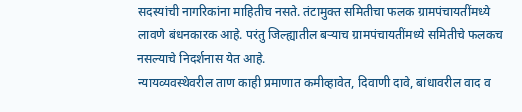सदस्यांची नागरिकांना माहितीच नसते. तंटामुक्त समितीचा फलक ग्रामपंचायतींमध्ये लावणे बंधनकारक आहे. परंतु जिल्ह्यातील बऱ्याच ग्रामपंचायतींमध्ये समितीचे फलकच नसल्याचे निदर्शनास येत आहे.
न्यायव्यवस्थेवरील ताण काही प्रमाणात कमीव्हावेत, दिवाणी दावे, बांधावरील वाद व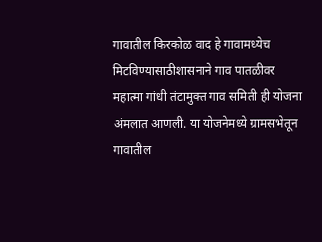गावातील किरकोळ वाद हे गावामध्येच मिटविण्यासाठीशासनाने गाव पातळीवर महात्मा गांधी तंटामुक्त गाव समिती ही योजना अंमलात आणली. या योजनेमध्ये ग्रामसभेतून गावातील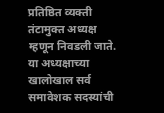प्रतिष्ठित व्यक्ती तंटामुक्त अध्यक्ष म्हणून निवडली जाते.
या अध्यक्षाच्या खालोखाल सर्व समावेशक सदस्यांची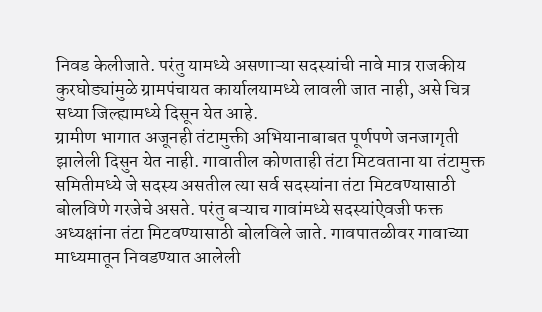निवड केलीजाते. परंतु यामध्ये असणाऱ्या सदस्यांची नावे मात्र राजकीय कुरघोड्यांमुळे ग्रामपंचायत कार्यालयामध्ये लावली जात नाही, असे चित्र सध्या जिल्ह्यामध्ये दिसून येत आहे.
ग्रामीण भागात अजूनही तंटामुक्ती अभियानाबाबत पूर्णपणे जनजागृती झालेली दिसुन येत नाही. गावातील कोणताही तंटा मिटवताना या तंटामुक्त समितीमध्ये जे सदस्य असतील त्या सर्व सदस्यांना तंटा मिटवण्यासाठी बोलविणे गरजेचे असते. परंतु बऱ्याच गावांमध्ये सदस्यांऐवजी फक्त अध्यक्षांना तंटा मिटवण्यासाठी बोलविले जाते. गावपातळीवर गावाच्या माध्यमातून निवडण्यात आलेली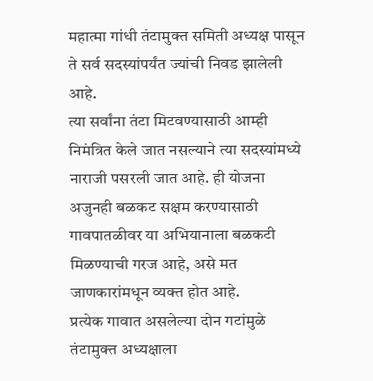महात्मा गांधी तंटामुक्त समिती अध्यक्ष पासून ते सर्व सदस्यांपर्यंत ज्यांची निवड झालेली आहे.
त्या सर्वांना तंटा मिटवण्यासाठी आम्ही निमंत्रित केले जात नसल्याने त्या सदस्यांमध्ये नाराजी पसरली जात आहे. ही योजना अजुनही बळकट सक्षम करण्यासाठी गावपातळीवर या अभियानाला बळकटी मिळण्याची गरज आहे, असे मत जाणकारांमधून व्यक्त होत आहे.
प्रत्येक गावात असलेल्या दोन गटांमुळे तंटामुक्त अध्यक्षाला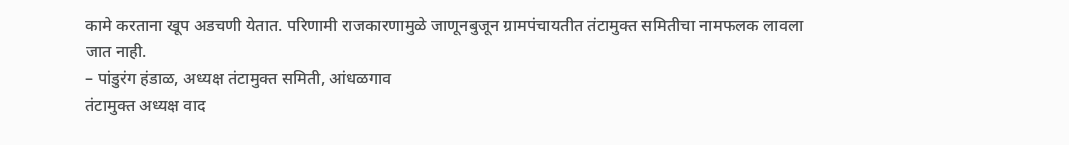कामे करताना खूप अडचणी येतात. परिणामी राजकारणामुळे जाणूनबुजून ग्रामपंचायतीत तंटामुक्त समितीचा नामफलक लावला जात नाही.
– पांडुरंग हंडाळ, अध्यक्ष तंटामुक्त समिती, आंधळगाव
तंटामुक्त अध्यक्ष वाद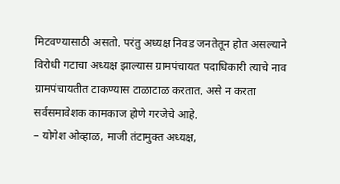मिटवण्यासाठी असतो. परंतु अध्यक्ष निवड जनतेतून होत असल्याने विरोधी गटाचा अध्यक्ष झाल्यास ग्रामपंचायत पदाधिकारी त्याचे नाव ग्रामपंचायतीत टाकण्यास टाळाटाळ करतात. असे न करता सर्वसमावेशक कामकाज होणे गरजेचे आहे.
– योगेश ओव्हाळ, माजी तंटामुक्त अध्यक्ष,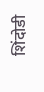शिंदोडी